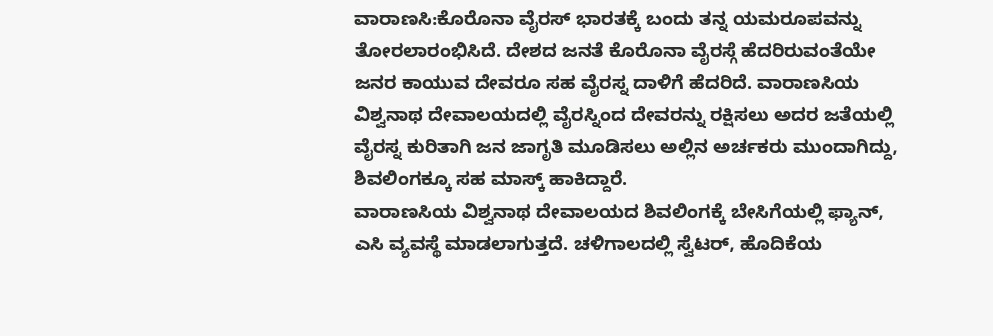ವಾರಾಣಸಿ:ಕೊರೊನಾ ವೈರಸ್ ಭಾರತಕ್ಕೆ ಬಂದು ತನ್ನ ಯಮರೂಪವನ್ನು ತೋರಲಾರಂಭಿಸಿದೆ. ದೇಶದ ಜನತೆ ಕೊರೊನಾ ವೈರಸ್ಗೆ ಹೆದರಿರುವಂತೆಯೇ ಜನರ ಕಾಯುವ ದೇವರೂ ಸಹ ವೈರಸ್ನ ದಾಳಿಗೆ ಹೆದರಿದೆ. ವಾರಾಣಸಿಯ ವಿಶ್ವನಾಥ ದೇವಾಲಯದಲ್ಲಿ ವೈರಸ್ನಿಂದ ದೇವರನ್ನು ರಕ್ಷಿಸಲು ಅದರ ಜತೆಯಲ್ಲಿ ವೈರಸ್ನ ಕುರಿತಾಗಿ ಜನ ಜಾಗೃತಿ ಮೂಡಿಸಲು ಅಲ್ಲಿನ ಅರ್ಚಕರು ಮುಂದಾಗಿದ್ದು, ಶಿವಲಿಂಗಕ್ಕೂ ಸಹ ಮಾಸ್ಕ್ ಹಾಕಿದ್ದಾರೆ.
ವಾರಾಣಸಿಯ ವಿಶ್ವನಾಥ ದೇವಾಲಯದ ಶಿವಲಿಂಗಕ್ಕೆ ಬೇಸಿಗೆಯಲ್ಲಿ ಫ್ಯಾನ್, ಎಸಿ ವ್ಯವಸ್ಥೆ ಮಾಡಲಾಗುತ್ತದೆ. ಚಳಿಗಾಲದಲ್ಲಿ ಸ್ವೆಟರ್, ಹೊದಿಕೆಯ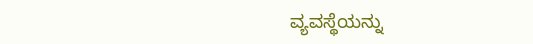ವ್ಯವಸ್ಥೆಯನ್ನು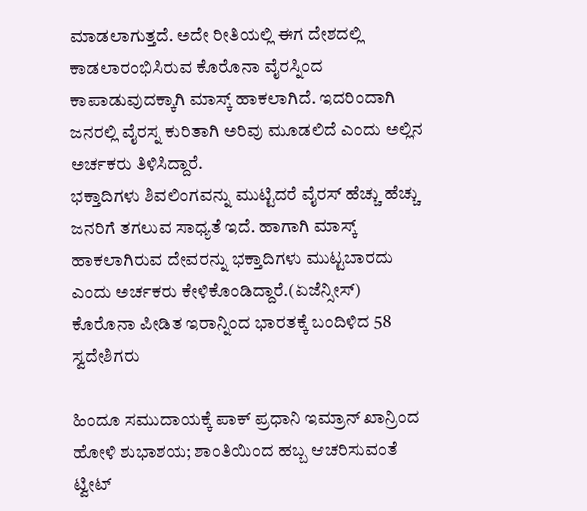ಮಾಡಲಾಗುತ್ತದೆ. ಅದೇ ರೀತಿಯಲ್ಲಿ ಈಗ ದೇಶದಲ್ಲಿ ಕಾಡಲಾರಂಭಿಸಿರುವ ಕೊರೊನಾ ವೈರಸ್ನಿಂದ ಕಾಪಾಡುವುದಕ್ಕಾಗಿ ಮಾಸ್ಕ್ ಹಾಕಲಾಗಿದೆ. ಇದರಿಂದಾಗಿ ಜನರಲ್ಲಿ ವೈರಸ್ನ ಕುರಿತಾಗಿ ಅರಿವು ಮೂಡಲಿದೆ ಎಂದು ಅಲ್ಲಿನ ಅರ್ಚಕರು ತಿಳಿಸಿದ್ದಾರೆ.
ಭಕ್ತಾದಿಗಳು ಶಿವಲಿಂಗವನ್ನು ಮುಟ್ಟಿದರೆ ವೈರಸ್ ಹೆಚ್ಚು ಹೆಚ್ಚು ಜನರಿಗೆ ತಗಲುವ ಸಾಧ್ಯತೆ ಇದೆ. ಹಾಗಾಗಿ ಮಾಸ್ಕ್ ಹಾಕಲಾಗಿರುವ ದೇವರನ್ನು ಭಕ್ತಾದಿಗಳು ಮುಟ್ಟಬಾರದು ಎಂದು ಅರ್ಚಕರು ಕೇಳಿಕೊಂಡಿದ್ದಾರೆ.(ಏಜೆನ್ಸೀಸ್)
ಕೊರೊನಾ ಪೀಡಿತ ಇರಾನ್ನಿಂದ ಭಾರತಕ್ಕೆ ಬಂದಿಳಿದ 58 ಸ್ವದೇಶಿಗರು

ಹಿಂದೂ ಸಮುದಾಯಕ್ಕೆ ಪಾಕ್ ಪ್ರಧಾನಿ ಇಮ್ರಾನ್ ಖಾನ್ರಿಂದ ಹೋಳಿ ಶುಭಾಶಯ; ಶಾಂತಿಯಿಂದ ಹಬ್ಬ ಆಚರಿಸುವಂತೆ ಟ್ವೀಟ್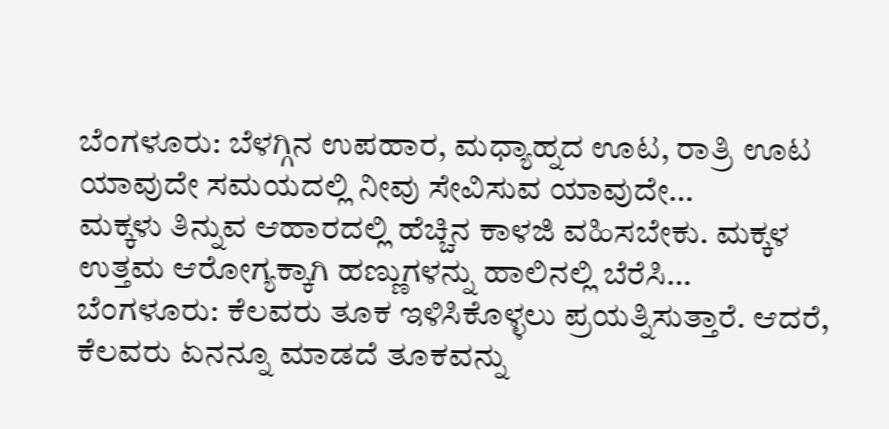ಬೆಂಗಳೂರು: ಬೆಳಗ್ಗಿನ ಉಪಹಾರ, ಮಧ್ಯಾಹ್ನದ ಊಟ, ರಾತ್ರಿ ಊಟ ಯಾವುದೇ ಸಮಯದಲ್ಲಿ ನೀವು ಸೇವಿಸುವ ಯಾವುದೇ…
ಮಕ್ಕಳು ತಿನ್ನುವ ಆಹಾರದಲ್ಲಿ ಹೆಚ್ಚಿನ ಕಾಳಜಿ ವಹಿಸಬೇಕು. ಮಕ್ಕಳ ಉತ್ತಮ ಆರೋಗ್ಯಕ್ಕಾಗಿ ಹಣ್ಣುಗಳನ್ನು ಹಾಲಿನಲ್ಲಿ ಬೆರೆಸಿ…
ಬೆಂಗಳೂರು: ಕೆಲವರು ತೂಕ ಇಳಿಸಿಕೊಳ್ಳಲು ಪ್ರಯತ್ನಿಸುತ್ತಾರೆ. ಆದರೆ, ಕೆಲವರು ಏನನ್ನೂ ಮಾಡದೆ ತೂಕವನ್ನು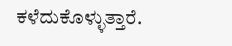ಕಳೆದುಕೊಳ್ಳುತ್ತಾರೆ.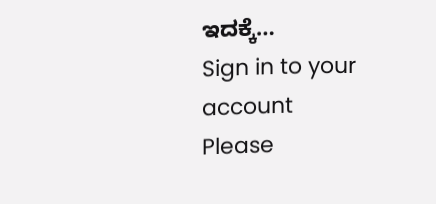ಇದಕ್ಕೆ…
Sign in to your account
Please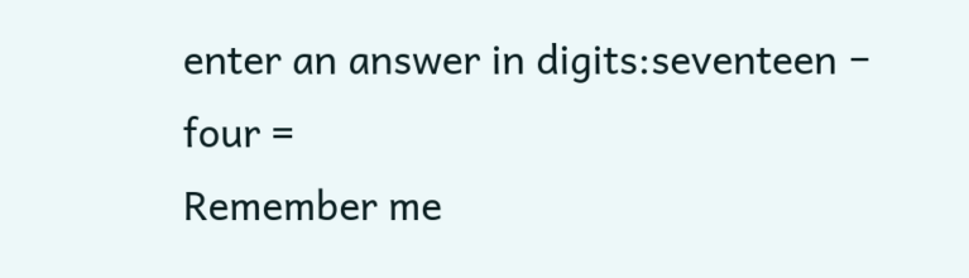enter an answer in digits:seventeen − four =
Remember me